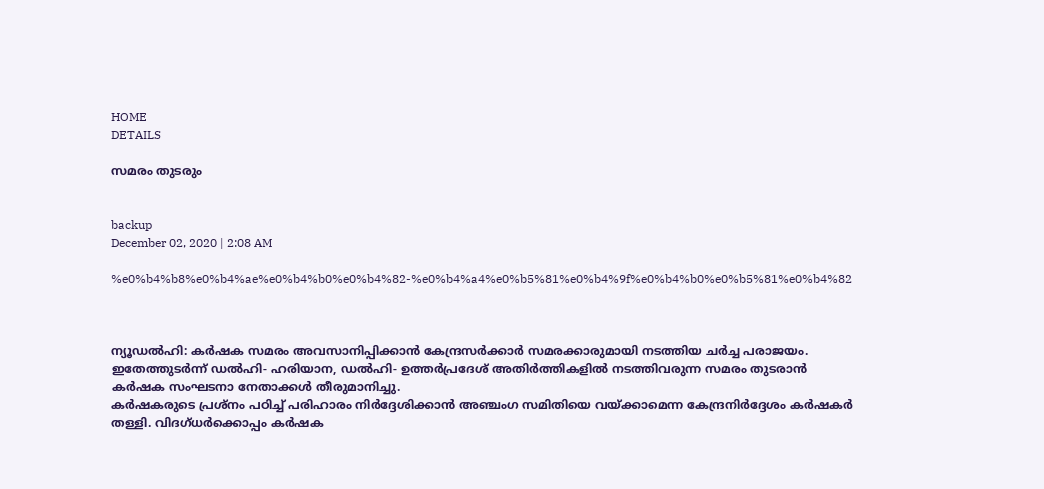HOME
DETAILS

സമരം തുടരും


backup
December 02, 2020 | 2:08 AM

%e0%b4%b8%e0%b4%ae%e0%b4%b0%e0%b4%82-%e0%b4%a4%e0%b5%81%e0%b4%9f%e0%b4%b0%e0%b5%81%e0%b4%82



ന്യൂഡല്‍ഹി: കര്‍ഷക സമരം അവസാനിപ്പിക്കാന്‍ കേന്ദ്രസര്‍ക്കാര്‍ സമരക്കാരുമായി നടത്തിയ ചര്‍ച്ച പരാജയം. ഇതേത്തുടര്‍ന്ന് ഡല്‍ഹി- ഹരിയാന, ഡല്‍ഹി- ഉത്തര്‍പ്രദേശ് അതിര്‍ത്തികളില്‍ നടത്തിവരുന്ന സമരം തുടരാന്‍ കര്‍ഷക സംഘടനാ നേതാക്കള്‍ തീരുമാനിച്ചു.
കര്‍ഷകരുടെ പ്രശ്‌നം പഠിച്ച് പരിഹാരം നിര്‍ദ്ദേശിക്കാന്‍ അഞ്ചംഗ സമിതിയെ വയ്ക്കാമെന്ന കേന്ദ്രനിര്‍ദ്ദേശം കര്‍ഷകര്‍ തള്ളി. വിദഗ്ധര്‍ക്കൊപ്പം കര്‍ഷക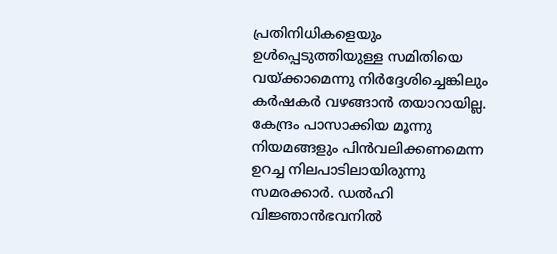പ്രതിനിധികളെയും ഉള്‍പ്പെടുത്തിയുള്ള സമിതിയെ വയ്ക്കാമെന്നു നിര്‍ദ്ദേശിച്ചെങ്കിലും കര്‍ഷകര്‍ വഴങ്ങാന്‍ തയാറായില്ല. കേന്ദ്രം പാസാക്കിയ മൂന്നു നിയമങ്ങളും പിന്‍വലിക്കണമെന്ന ഉറച്ച നിലപാടിലായിരുന്നു സമരക്കാര്‍. ഡല്‍ഹി വിജ്ഞാന്‍ഭവനില്‍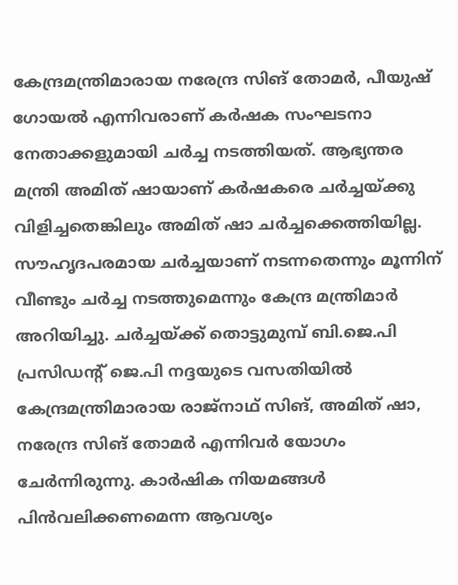കേന്ദ്രമന്ത്രിമാരായ നരേന്ദ്ര സിങ് തോമര്‍, പീയുഷ് ഗോയല്‍ എന്നിവരാണ് കര്‍ഷക സംഘടനാ നേതാക്കളുമായി ചര്‍ച്ച നടത്തിയത്. ആഭ്യന്തര മന്ത്രി അമിത് ഷായാണ് കര്‍ഷകരെ ചര്‍ച്ചയ്ക്കു വിളിച്ചതെങ്കിലും അമിത് ഷാ ചര്‍ച്ചക്കെത്തിയില്ല. സൗഹൃദപരമായ ചര്‍ച്ചയാണ് നടന്നതെന്നും മൂന്നിന് വീണ്ടും ചര്‍ച്ച നടത്തുമെന്നും കേന്ദ്ര മന്ത്രിമാര്‍ അറിയിച്ചു. ചര്‍ച്ചയ്ക്ക് തൊട്ടുമുമ്പ് ബി.ജെ.പി പ്രസിഡന്റ് ജെ.പി നദ്ദയുടെ വസതിയില്‍ കേന്ദ്രമന്ത്രിമാരായ രാജ്‌നാഥ് സിങ്, അമിത് ഷാ, നരേന്ദ്ര സിങ് തോമര്‍ എന്നിവര്‍ യോഗം ചേര്‍ന്നിരുന്നു. കാര്‍ഷിക നിയമങ്ങള്‍ പിന്‍വലിക്കണമെന്ന ആവശ്യം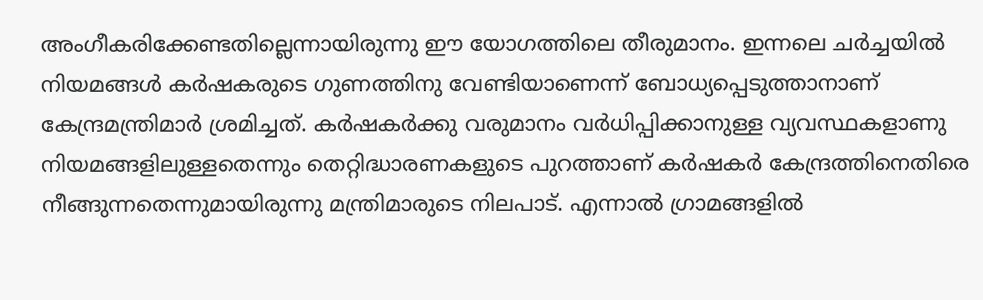അംഗീകരിക്കേണ്ടതില്ലെന്നായിരുന്നു ഈ യോഗത്തിലെ തീരുമാനം. ഇന്നലെ ചര്‍ച്ചയില്‍ നിയമങ്ങള്‍ കര്‍ഷകരുടെ ഗുണത്തിനു വേണ്ടിയാണെന്ന് ബോധ്യപ്പെടുത്താനാണ് കേന്ദ്രമന്ത്രിമാര്‍ ശ്രമിച്ചത്. കര്‍ഷകര്‍ക്കു വരുമാനം വര്‍ധിപ്പിക്കാനുള്ള വ്യവസ്ഥകളാണു നിയമങ്ങളിലുള്ളതെന്നും തെറ്റിദ്ധാരണകളുടെ പുറത്താണ് കര്‍ഷകര്‍ കേന്ദ്രത്തിനെതിരെ നീങ്ങുന്നതെന്നുമായിരുന്നു മന്ത്രിമാരുടെ നിലപാട്. എന്നാല്‍ ഗ്രാമങ്ങളില്‍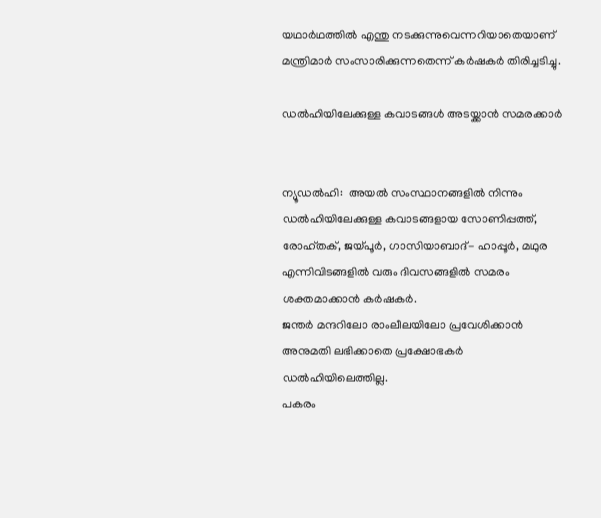യഥാര്‍ഥത്തില്‍ എന്തു നടക്കുന്നുവെന്നറിയാതെയാണ് മന്ത്രിമാര്‍ സംസാരിക്കുന്നതെന്ന് കര്‍ഷകര്‍ തിരിച്ചടിച്ചു.

ഡല്‍ഹിയിലേക്കുള്ള കവാടങ്ങള്‍ അടയ്ക്കാന്‍ സമരക്കാര്‍


ന്യൂഡല്‍ഹി:  അയല്‍ സംസ്ഥാനങ്ങളില്‍ നിന്നും ഡല്‍ഹിയിലേക്കുള്ള കവാടങ്ങളായ സോണിപ്പത്ത്, രോഹ്തക്, ജയ്പൂര്‍, ഗാസിയാബാദ്- ഹാപ്പൂര്‍, മഥുര എന്നിവിടങ്ങളില്‍ വരും ദിവസങ്ങളില്‍ സമരം ശക്തമാക്കാന്‍ കര്‍ഷകര്‍.
ജന്തര്‍ മന്ദറിലോ രാംലീലയിലോ പ്രവേശിക്കാന്‍ അനുമതി ലഭിക്കാതെ പ്രക്ഷോഭകര്‍ ഡല്‍ഹിയിലെത്തില്ല.
പകരം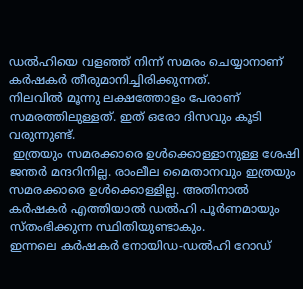ഡല്‍ഹിയെ വളഞ്ഞ് നിന്ന് സമരം ചെയ്യാനാണ് കര്‍ഷകര്‍ തീരുമാനിച്ചിരിക്കുന്നത്.
നിലവില്‍ മൂന്നു ലക്ഷത്തോളം പേരാണ് സമരത്തിലുള്ളത്. ഇത് ഒരോ ദിസവും കൂടി വരുന്നുണ്ട്.
 ഇത്രയും സമരക്കാരെ ഉള്‍ക്കൊള്ളാനുള്ള ശേഷി ജന്തര്‍ മന്ദറിനില്ല. രാംലീല മൈതാനവും ഇത്രയും സമരക്കാരെ ഉള്‍ക്കൊള്ളില്ല. അതിനാല്‍ കര്‍ഷകര്‍ എത്തിയാല്‍ ഡല്‍ഹി പൂര്‍ണമായും സ്തംഭിക്കുന്ന സ്ഥിതിയുണ്ടാകും.
ഇന്നലെ കര്‍ഷകര്‍ നോയിഡ-ഡല്‍ഹി റോഡ്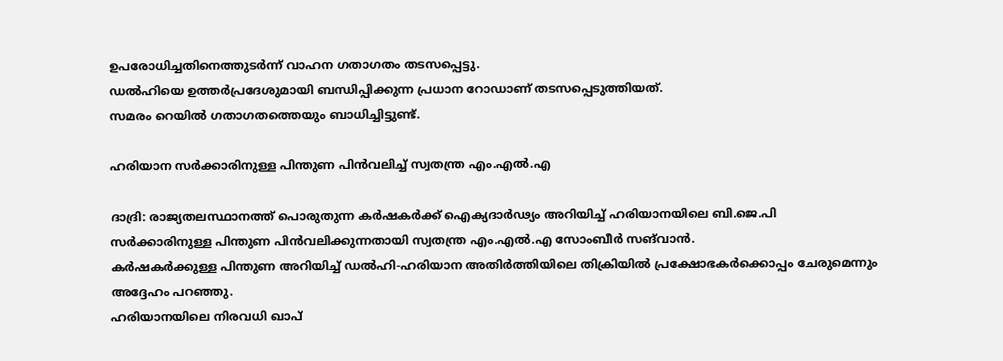ഉപരോധിച്ചതിനെത്തുടര്‍ന്ന് വാഹന ഗതാഗതം തടസപ്പെട്ടു.
ഡല്‍ഹിയെ ഉത്തര്‍പ്രദേശുമായി ബന്ധിപ്പിക്കുന്ന പ്രധാന റോഡാണ് തടസപ്പെടുത്തിയത്.
സമരം റെയില്‍ ഗതാഗതത്തെയും ബാധിച്ചിട്ടുണ്ട്.

ഹരിയാന സര്‍ക്കാരിനുള്ള പിന്തുണ പിന്‍വലിച്ച് സ്വതന്ത്ര എം.എല്‍.എ

ദാദ്രി: രാജ്യതലസ്ഥാനത്ത് പൊരുതുന്ന കര്‍ഷകര്‍ക്ക് ഐക്യദാര്‍ഢ്യം അറിയിച്ച് ഹരിയാനയിലെ ബി.ജെ.പി സര്‍ക്കാരിനുള്ള പിന്തുണ പിന്‍വലിക്കുന്നതായി സ്വതന്ത്ര എം.എല്‍.എ സോംബീര്‍ സങ്‌വാന്‍.
കര്‍ഷകര്‍ക്കുള്ള പിന്തുണ അറിയിച്ച് ഡല്‍ഹി-ഹരിയാന അതിര്‍ത്തിയിലെ തിക്രിയില്‍ പ്രക്ഷോഭകര്‍ക്കൊപ്പം ചേരുമെന്നും അദ്ദേഹം പറഞ്ഞു.
ഹരിയാനയിലെ നിരവധി ഖാപ്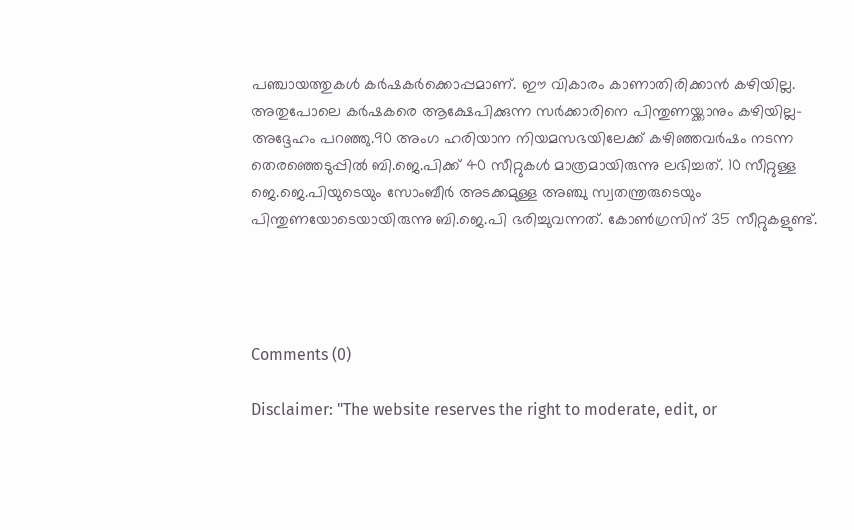പഞ്ചായത്തുകള്‍ കര്‍ഷകര്‍ക്കൊപ്പമാണ്. ഈ വികാരം കാണാതിരിക്കാന്‍ കഴിയില്ല. അതുപോലെ കര്‍ഷകരെ ആക്ഷേപിക്കുന്ന സര്‍ക്കാരിനെ പിന്തുണയ്ക്കാനും കഴിയില്ല- അദ്ദേഹം പറഞ്ഞു.90 അംഗ ഹരിയാന നിയമസഭയിലേക്ക് കഴിഞ്ഞവര്‍ഷം നടന്ന തെരഞ്ഞെടുപ്പില്‍ ബി.ജെ.പിക്ക് 40 സീറ്റുകള്‍ മാത്രമായിരുന്നു ലഭിച്ചത്. 10 സീറ്റുള്ള ജെ.ജെ.പിയുടെയും സോംബീര്‍ അടക്കമുള്ള അഞ്ചു സ്വതന്ത്രരുടെയും പിന്തുണയോടെയായിരുന്നു ബി.ജെ.പി ഭരിച്ചുവന്നത്. കോണ്‍ഗ്രസിന് 35 സീറ്റുകളുണ്ട്.




Comments (0)

Disclaimer: "The website reserves the right to moderate, edit, or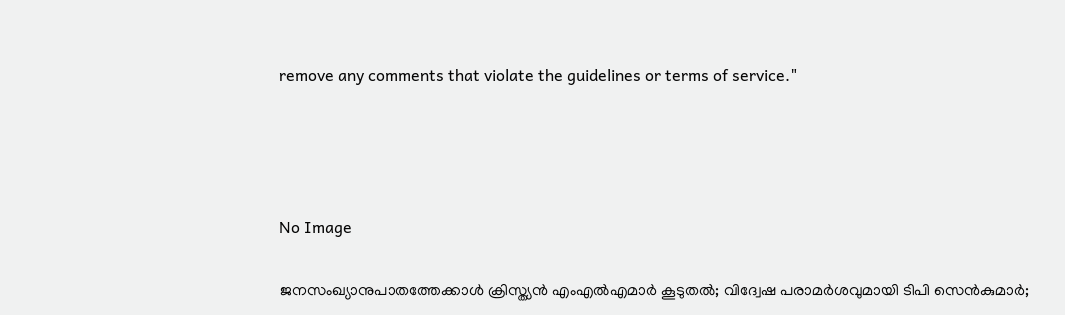remove any comments that violate the guidelines or terms of service."




No Image

ജനസംഖ്യാനുപാതത്തേക്കാൾ ക്രിസ്ത്യൻ എംഎൽഎമാർ കൂടുതൽ; വിദ്വേഷ പരാമർശവുമായി ടിപി സെൻകുമാർ;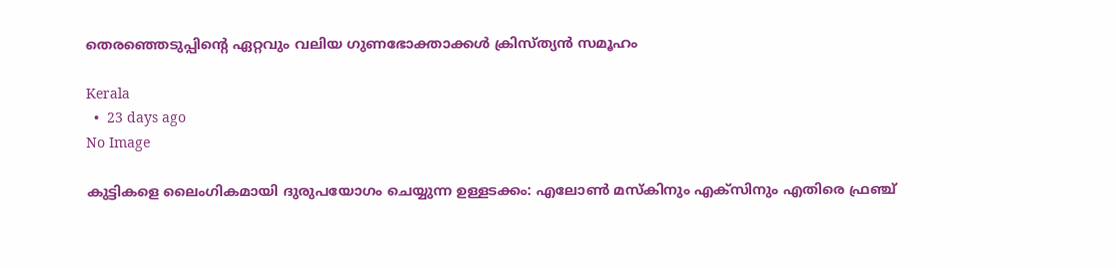തെരഞ്ഞെടുപ്പിന്റെ ഏറ്റവും വലിയ ഗുണഭോക്താക്കൾ ക്രിസ്ത്യൻ സമൂഹം

Kerala
  •  23 days ago
No Image

കുട്ടികളെ ലൈംഗികമായി ദുരുപയോഗം ചെയ്യുന്ന ഉള്ളടക്കം: എലോൺ മസ്‌കിനും എക്‌സിനും എതിരെ ഫ്രഞ്ച്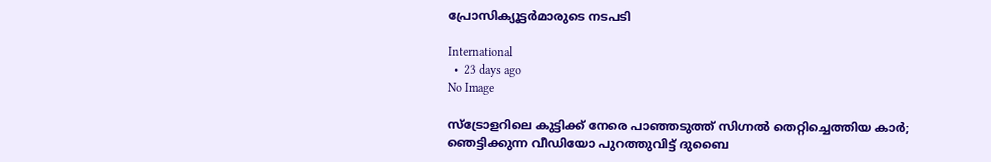പ്രോസിക്യൂട്ടർമാരുടെ നടപടി

International
  •  23 days ago
No Image

സ്ട്രോളറിലെ കുട്ടിക്ക് നേരെ പാഞ്ഞടുത്ത് സിഗ്നൽ തെറ്റിച്ചെത്തിയ കാർ; ഞെട്ടിക്കുന്ന വീഡിയോ പുറത്തുവിട്ട് ദുബൈ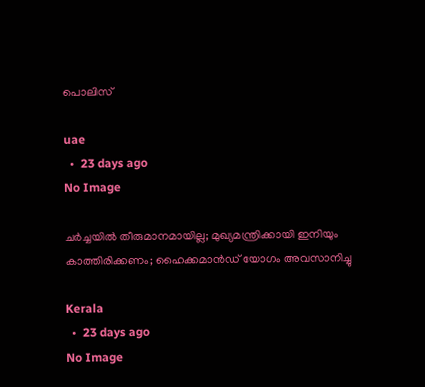പൊലിസ്

uae
  •  23 days ago
No Image

ചര്‍ച്ചയില്‍ തീരുമാനമായില്ല; മുഖ്യമന്ത്രിക്കായി ഇനിയും കാത്തിരിക്കണം; ഹൈക്കമാന്‍ഡ് യോഗം അവസാനിച്ചു

Kerala
  •  23 days ago
No Image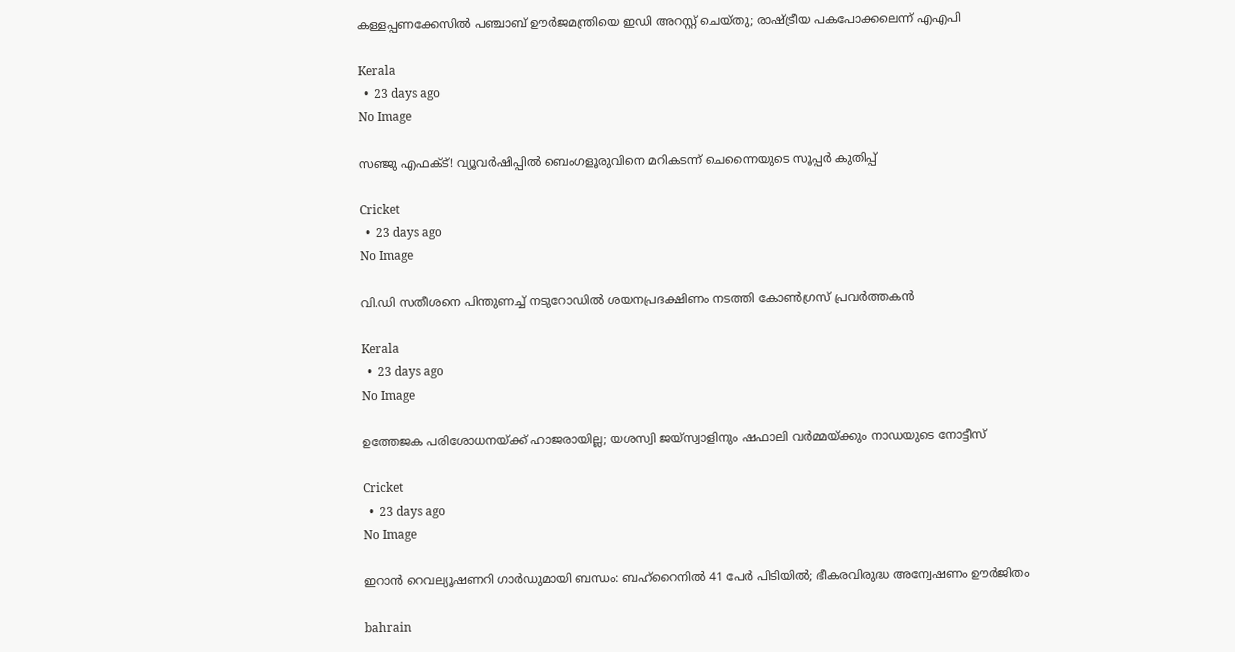കള്ളപ്പണക്കേസില്‍ പഞ്ചാബ് ഊര്‍ജമന്ത്രിയെ ഇഡി അറസ്റ്റ് ചെയ്തു; രാഷ്ട്രീയ പകപോക്കലെന്ന് എഎപി

Kerala
  •  23 days ago
No Image

സഞ്ജു എഫക്ട്! വ്യൂവർഷിപ്പിൽ ബെംഗളൂരുവിനെ മറികടന്ന് ചെന്നൈയുടെ സൂപ്പർ കുതിപ്പ്

Cricket
  •  23 days ago
No Image

വി.ഡി സതീശനെ പിന്തുണച്ച് നടുറോഡില്‍ ശയനപ്രദക്ഷിണം നടത്തി കോണ്‍ഗ്രസ് പ്രവര്‍ത്തകന്‍

Kerala
  •  23 days ago
No Image

ഉത്തേജക പരിശോധനയ്ക്ക് ഹാജരായില്ല; യശസ്വി ജയ്‌സ്വാളിനും ഷഫാലി വർമ്മയ്ക്കും നാഡയുടെ നോട്ടീസ്

Cricket
  •  23 days ago
No Image

ഇറാൻ റെവല്യൂഷണറി ഗാർഡുമായി ബന്ധം: ബഹ്‌റൈനിൽ 41 പേർ പിടിയിൽ; ഭീകരവിരുദ്ധ അന്വേഷണം ഊർജിതം

bahrain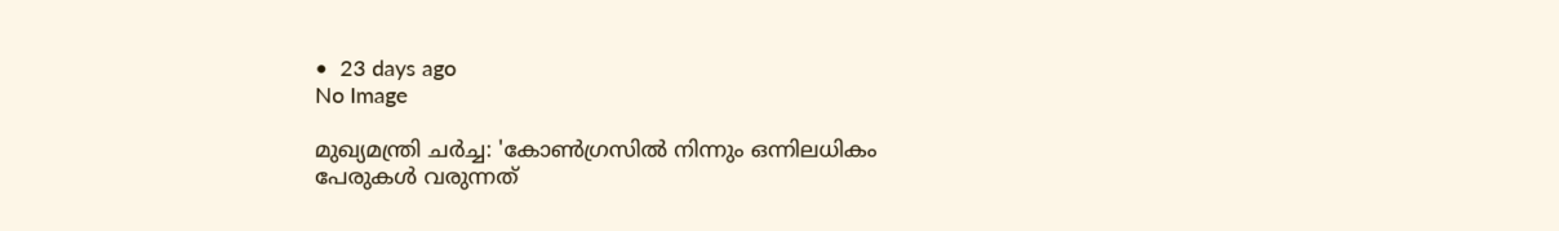•  23 days ago
No Image

മുഖ്യമന്ത്രി ചർച്ച: 'കോൺഗ്രസിൽ നിന്നും ഒന്നിലധികം പേരുകൾ വരുന്നത്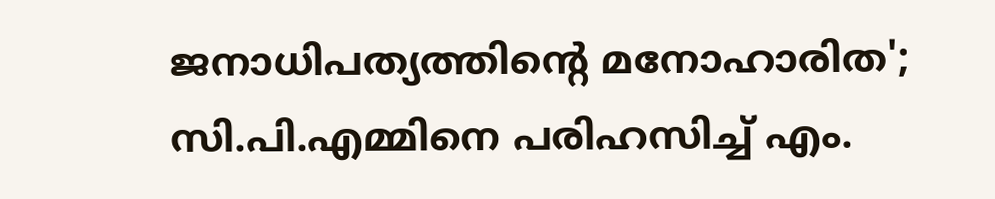ജനാധിപത്യത്തിന്റെ മനോഹാരിത'; സി.പി.എമ്മിനെ പരിഹസിച്ച് എം.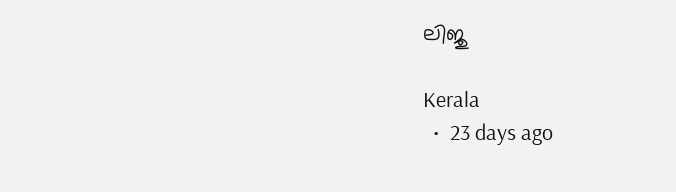ലിജു

Kerala
  •  23 days ago